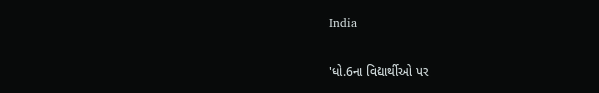India

'ધો.6ના વિદ્યાર્થીઓ પર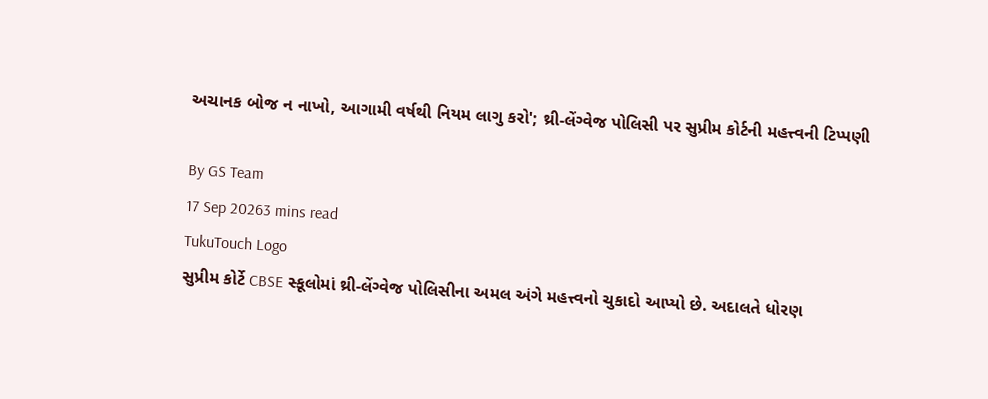અચાનક બોજ ન નાખો, આગામી વર્ષથી નિયમ લાગુ કરો'; થ્રી-લેંગ્વેજ પોલિસી પર સુપ્રીમ કોર્ટની મહત્ત્વની ટિપ્પણી

By GS Team
17 Sep 20263 mins read
TukuTouch Logo
સુપ્રીમ કોર્ટે CBSE સ્કૂલોમાં થ્રી-લેંગ્વેજ પોલિસીના અમલ અંગે મહત્ત્વનો ચુકાદો આપ્યો છે. અદાલતે ધોરણ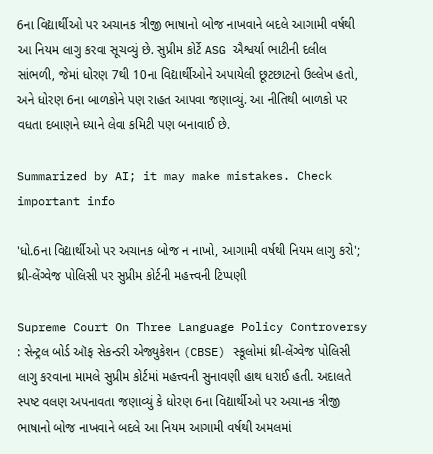6ના વિદ્યાર્થીઓ પર અચાનક ત્રીજી ભાષાનો બોજ નાખવાને બદલે આગામી વર્ષથી આ નિયમ લાગુ કરવા સૂચવ્યું છે. સુપ્રીમ કોર્ટે ASG ઐશ્વર્યા ભાટીની દલીલ સાંભળી, જેમાં ધોરણ 7થી 10ના વિદ્યાર્થીઓને અપાયેલી છૂટછાટનો ઉલ્લેખ હતો, અને ધોરણ 6ના બાળકોને પણ રાહત આપવા જણાવ્યું. આ નીતિથી બાળકો પર વધતા દબાણને ધ્યાને લેવા કમિટી પણ બનાવાઈ છે.

Summarized by AI; it may make mistakes. Check important info

'ધો.6ના વિદ્યાર્થીઓ પર અચાનક બોજ ન નાખો, આગામી વર્ષથી નિયમ લાગુ કરો'; થ્રી-લેંગ્વેજ પોલિસી પર સુપ્રીમ કોર્ટની મહત્ત્વની ટિપ્પણી

Supreme Court On Three Language Policy Controversy : સેન્ટ્રલ બોર્ડ ઑફ સેકન્ડરી એજ્યુકેશન (CBSE) સ્કૂલોમાં થ્રી-લેંગ્વેજ પોલિસી લાગુ કરવાના મામલે સુપ્રીમ કોર્ટમાં મહત્ત્વની સુનાવણી હાથ ધરાઈ હતી. અદાલતે સ્પષ્ટ વલણ અપનાવતા જણાવ્યું કે ધોરણ 6ના વિદ્યાર્થીઓ પર અચાનક ત્રીજી ભાષાનો બોજ નાખવાને બદલે આ નિયમ આગામી વર્ષથી અમલમાં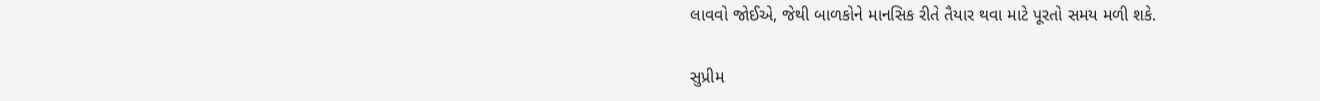લાવવો જોઈએ, જેથી બાળકોને માનસિક રીતે તૈયાર થવા માટે પૂરતો સમય મળી શકે.

સુપ્રીમ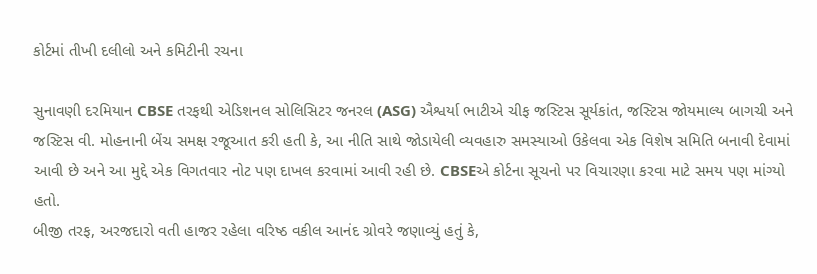કોર્ટમાં તીખી દલીલો અને કમિટીની રચના

સુનાવણી દરમિયાન CBSE તરફથી એડિશનલ સોલિસિટર જનરલ (ASG) ઐશ્વર્યા ભાટીએ ચીફ જસ્ટિસ સૂર્યકાંત, જસ્ટિસ જોયમાલ્ય બાગચી અને જસ્ટિસ વી. મોહનાની બેંચ સમક્ષ રજૂઆત કરી હતી કે, આ નીતિ સાથે જોડાયેલી વ્યવહારુ સમસ્યાઓ ઉકેલવા એક વિશેષ સમિતિ બનાવી દેવામાં આવી છે અને આ મુદ્દે એક વિગતવાર નોટ પણ દાખલ કરવામાં આવી રહી છે. CBSEએ કોર્ટના સૂચનો પર વિચારણા કરવા માટે સમય પણ માંગ્યો હતો.
બીજી તરફ, અરજદારો વતી હાજર રહેલા વરિષ્ઠ વકીલ આનંદ ગ્રોવરે જણાવ્યું હતું કે,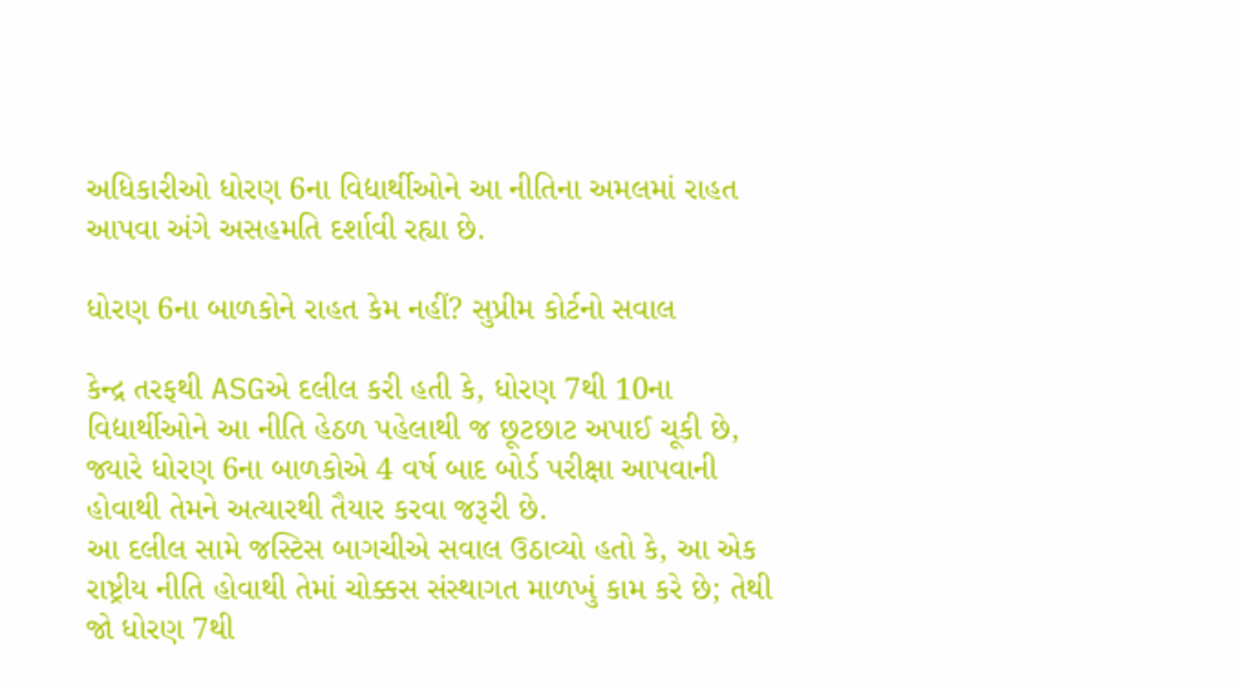અધિકારીઓ ધોરણ 6ના વિદ્યાર્થીઓને આ નીતિના અમલમાં રાહત આપવા અંગે અસહમતિ દર્શાવી રહ્યા છે.

ધોરણ 6ના બાળકોને રાહત કેમ નહીં? સુપ્રીમ કોર્ટનો સવાલ

કેન્દ્ર તરફથી ASGએ દલીલ કરી હતી કે, ધોરણ 7થી 10ના વિદ્યાર્થીઓને આ નીતિ હેઠળ પહેલાથી જ છૂટછાટ અપાઈ ચૂકી છે, જ્યારે ધોરણ 6ના બાળકોએ 4 વર્ષ બાદ બોર્ડ પરીક્ષા આપવાની હોવાથી તેમને અત્યારથી તૈયાર કરવા જરૂરી છે.
આ દલીલ સામે જસ્ટિસ બાગચીએ સવાલ ઉઠાવ્યો હતો કે, આ એક રાષ્ટ્રીય નીતિ હોવાથી તેમાં ચોક્કસ સંસ્થાગત માળખું કામ કરે છે; તેથી જો ધોરણ 7થી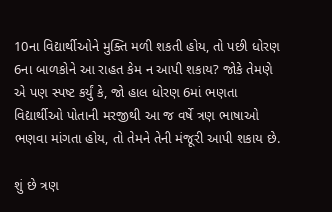10ના વિદ્યાર્થીઓને મુક્તિ મળી શકતી હોય, તો પછી ધોરણ 6ના બાળકોને આ રાહત કેમ ન આપી શકાય? જોકે તેમણે એ પણ સ્પષ્ટ કર્યું કે, જો હાલ ધોરણ 6માં ભણતા વિદ્યાર્થીઓ પોતાની મરજીથી આ જ વર્ષે ત્રણ ભાષાઓ ભણવા માંગતા હોય, તો તેમને તેની મંજૂરી આપી શકાય છે.

શું છે ત્રણ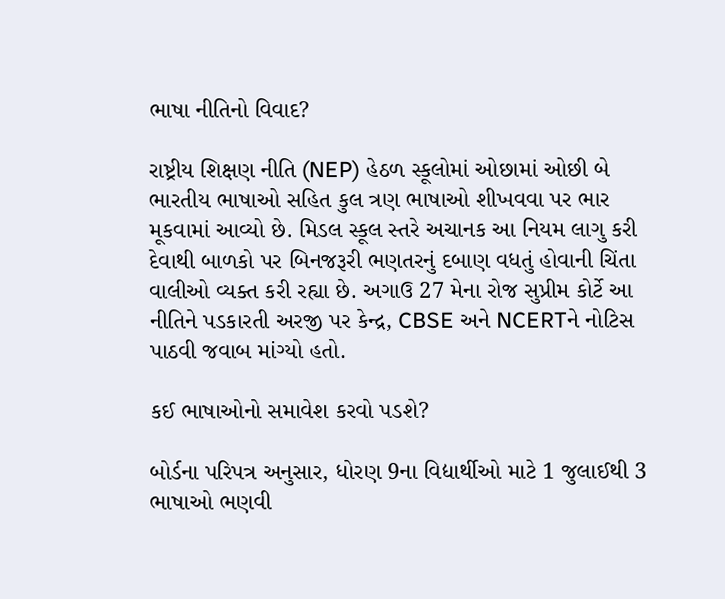ભાષા નીતિનો વિવાદ?

રાષ્ટ્રીય શિક્ષણ નીતિ (NEP) હેઠળ સ્કૂલોમાં ઓછામાં ઓછી બે ભારતીય ભાષાઓ સહિત કુલ ત્રણ ભાષાઓ શીખવવા પર ભાર મૂકવામાં આવ્યો છે. મિડલ સ્કૂલ સ્તરે અચાનક આ નિયમ લાગુ કરી દેવાથી બાળકો પર બિનજરૂરી ભણતરનું દબાણ વધતું હોવાની ચિંતા વાલીઓ વ્યક્ત કરી રહ્યા છે. અગાઉ 27 મેના રોજ સુપ્રીમ કોર્ટે આ નીતિને પડકારતી અરજી પર કેન્દ્ર, CBSE અને NCERTને નોટિસ પાઠવી જવાબ માંગ્યો હતો.

કઈ ભાષાઓનો સમાવેશ કરવો પડશે?

બોર્ડના પરિપત્ર અનુસાર, ધોરણ 9ના વિદ્યાર્થીઓ માટે 1 જુલાઈથી 3 ભાષાઓ ભણવી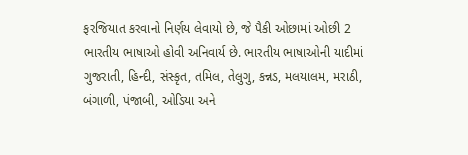ફરજિયાત કરવાનો નિર્ણય લેવાયો છે, જે પૈકી ઓછામાં ઓછી 2 ભારતીય ભાષાઓ હોવી અનિવાર્ય છે. ભારતીય ભાષાઓની યાદીમાં ગુજરાતી, હિન્દી, સંસ્કૃત, તમિલ, તેલુગુ, કન્નડ, મલયાલમ, મરાઠી, બંગાળી, પંજાબી, ઓડિયા અને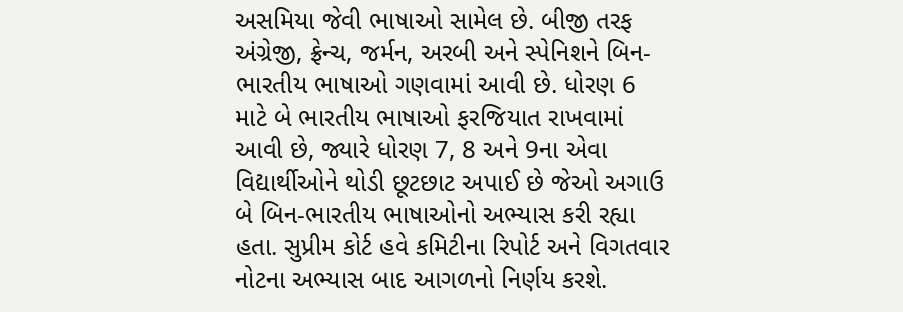અસમિયા જેવી ભાષાઓ સામેલ છે. બીજી તરફ અંગ્રેજી, ફ્રેન્ચ, જર્મન, અરબી અને સ્પેનિશને બિન-ભારતીય ભાષાઓ ગણવામાં આવી છે. ધોરણ 6 માટે બે ભારતીય ભાષાઓ ફરજિયાત રાખવામાં આવી છે, જ્યારે ધોરણ 7, 8 અને 9ના એવા વિદ્યાર્થીઓને થોડી છૂટછાટ અપાઈ છે જેઓ અગાઉ બે બિન-ભારતીય ભાષાઓનો અભ્યાસ કરી રહ્યા હતા. સુપ્રીમ કોર્ટ હવે કમિટીના રિપોર્ટ અને વિગતવાર નોટના અભ્યાસ બાદ આગળનો નિર્ણય કરશે.